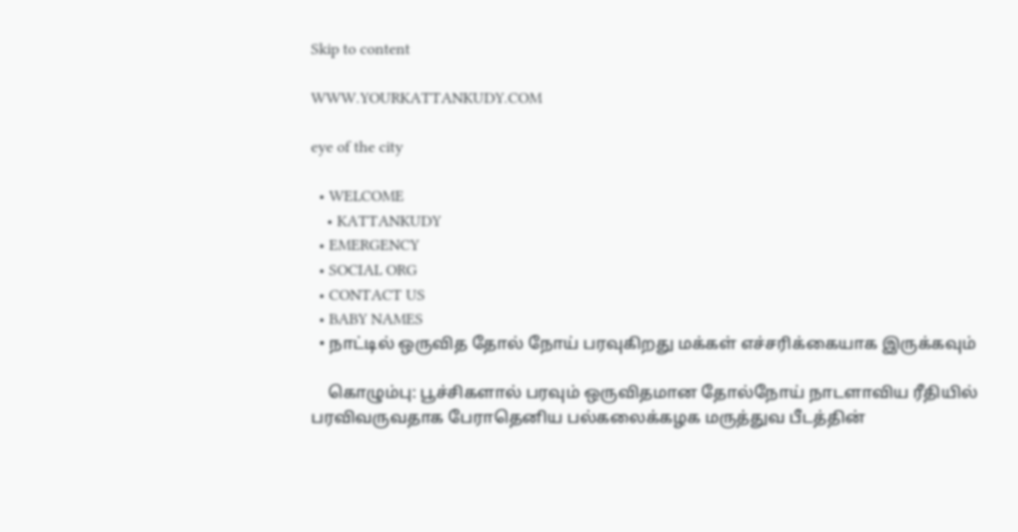Skip to content

WWW.YOURKATTANKUDY.COM

eye of the city

  • WELCOME
    • KATTANKUDY
  • EMERGENCY
  • SOCIAL ORG
  • CONTACT US
  • BABY NAMES
  • நாட்டில் ஒருவித தோல் நோய் பரவுகிறது மக்கள் எச்சரிக்கையாக இருக்கவும்

    கொழும்பு: பூச்சிகளால் பரவும் ஒருவிதமான தோல்நோய் நாடளாவிய ரீதியில் பரவிவருவதாக பேராதெனிய பல்கலைக்கழக மருத்துவ பீடத்தின்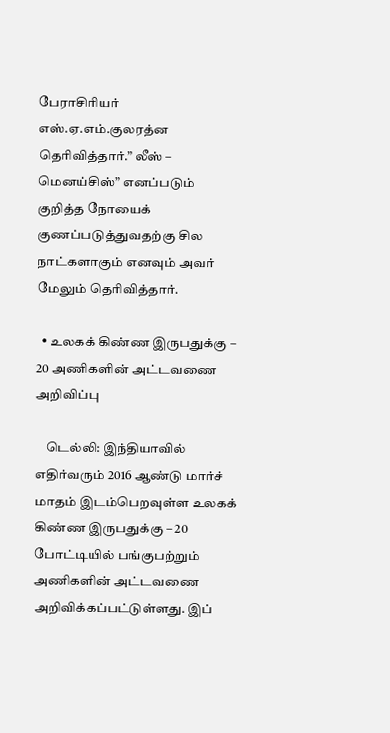பேராசிரியர் எஸ்.ஏ.எம்.குலரத்ன தெரிவித்தார்.” லீஸ் – மெனய்சிஸ்” எனப்படும் குறித்த நோயைக் குணப்படுத்துவதற்கு சில நாட்களாகும் எனவும் அவர் மேலும் தெரிவித்தார்.

  • உலகக் கிண்ண இருபதுக்கு – 20 அணிகளின் அட்டவணை அறிவிப்பு

    டெல்லி: இந்தியாவில் எதிர்வரும் 2016 ஆண்டு மார்ச் மாதம் இடம்பெறவுள்ள உலகக் கிண்ண இருபதுக்கு – 20 போட்டியில் பங்குபற்றும் அணிகளின் அட்டவணை அறிவிக்கப்பட்டுள்ளது. இப்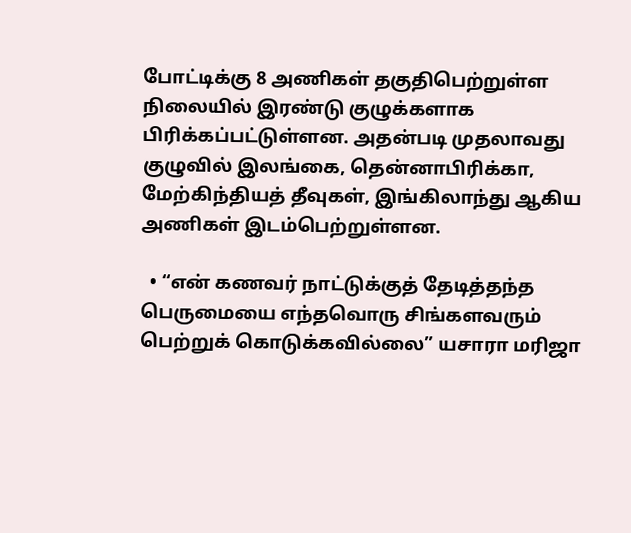போட்டிக்கு 8 அணிகள் தகுதிபெற்றுள்ள நிலையில் இரண்டு குழுக்களாக பிரிக்கப்பட்டுள்ளன. அதன்படி முதலாவது குழுவில் இலங்கை, தென்னாபிரிக்கா, மேற்கிந்தியத் தீவுகள், இங்கிலாந்து ஆகிய அணிகள் இடம்பெற்றுள்ளன.

  • “என் கணவர் நாட்டுக்குத் தேடித்தந்த பெருமையை எந்தவொரு சிங்களவரும் பெற்றுக் கொடுக்கவில்லை” யசாரா மரிஜா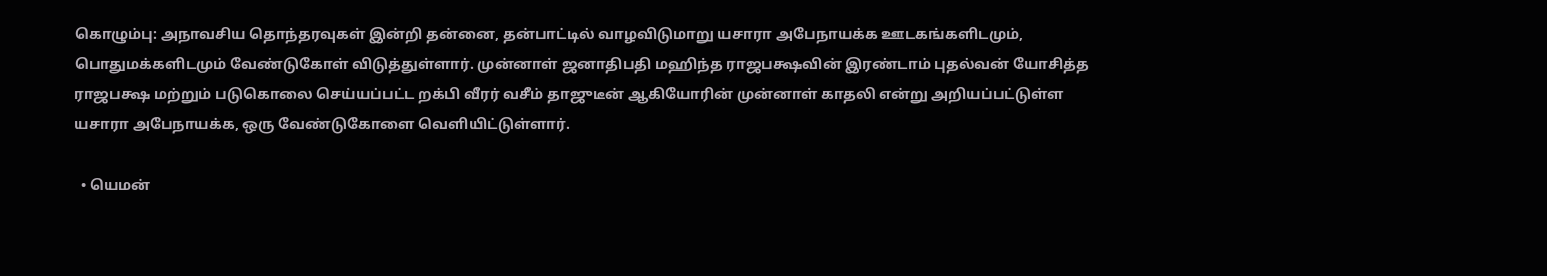கொழும்பு: அநாவசிய தொந்தரவுகள் இன்றி தன்னை, தன்பாட்டில் வாழவிடுமாறு யசாரா அபேநாயக்க ஊடகங்களிடமும், பொதுமக்களிடமும் வேண்டுகோள் விடுத்துள்ளார். முன்னாள் ஜனாதிபதி மஹிந்த ராஜபக்ஷவின் இரண்டாம் புதல்வன் யோசித்த ராஜபக்ஷ மற்றும் படுகொலை செய்யப்பட்ட றக்பி வீரர் வசீம் தாஜுடீன் ஆகியோரின் முன்னாள் காதலி என்று அறியப்பட்டுள்ள யசாரா அபேநாயக்க, ஒரு வேண்டுகோளை வெளியிட்டுள்ளார்.

  • யெமன்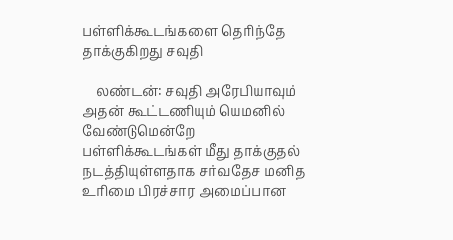பள்ளிக்கூடங்களை தெரிந்தே தாக்குகிறது சவுதி

    லண்டன்: சவுதி அரேபியாவும் அதன் கூட்டணியும் யெமனில் வேண்டுமென்றே பள்ளிக்கூடங்கள் மீது தாக்குதல் நடத்தியுள்ளதாக சர்வதேச மனித உரிமை பிரச்சார அமைப்பான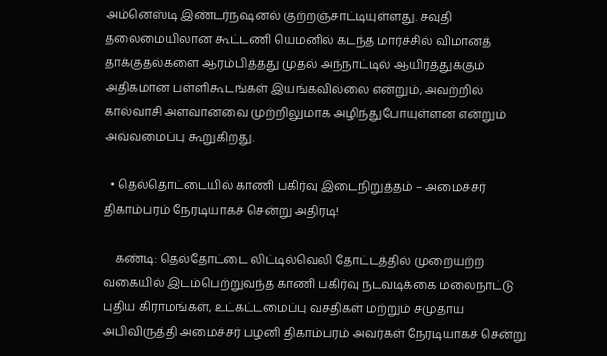அம்னெஸ்டி இண்டர்நஷனல் குற்றஞ்சாட்டியுள்ளது. சவுதி தலைமையிலான கூட்டணி யெமனில் கடந்த மார்ச்சில் விமானத் தாக்குதல்களை ஆரம்பித்தது முதல் அந்நாட்டில் ஆயிரத்துக்கும் அதிகமான பள்ளிகூடங்கள் இயங்கவில்லை என்றும், அவற்றில் கால்வாசி அளவானவை முற்றிலுமாக அழிந்துபோயுள்ளன என்றும் அவ்வமைப்பு கூறுகிறது.

  • தெல்தொட்டையில் காணி பகிர்வு இடைநிறுத்தம் – அமைச்சர் திகாம்பரம் நேரடியாகச் சென்று அதிரடி!

    கண்டி: தெல்தோட்டை லிட்டில்வெலி தோட்டத்தில் முறையற்ற வகையில் இடம்பெற்றுவந்த காணி பகிர்வு நடவடிக்கை மலைநாட்டு புதிய கிராமங்கள், உட்கட்டமைப்பு வசதிகள் மற்றும் சமுதாய அபிவிருத்தி அமைச்சர் பழனி திகாம்பரம் அவர்கள் நேரடியாகச் சென்று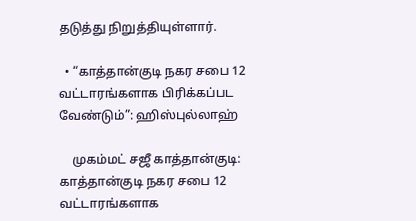தடுத்து நிறுத்தியுள்ளார்.

  • “காத்தான்குடி நகர சபை 12 வட்டாரங்களாக பிரிக்கப்பட வேண்டும்”: ஹிஸ்புல்லாஹ்

    முகம்மட் சஜீ காத்தான்குடி: காத்தான்குடி நகர சபை 12 வட்டாரங்களாக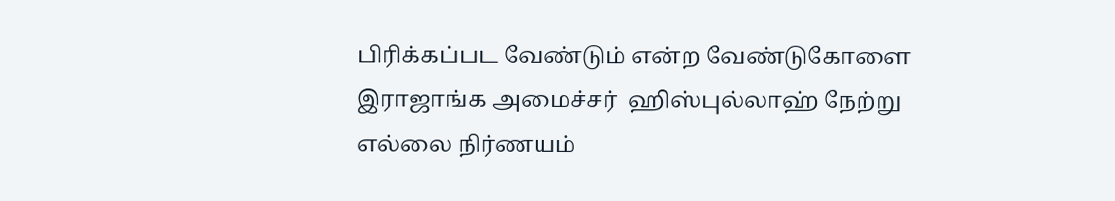பிரிக்கப்பட வேண்டும் என்ற வேண்டுகோளை இராஜாங்க அமைச்சர்  ஹிஸ்புல்லாஹ் நேற்று எல்லை நிர்ணயம்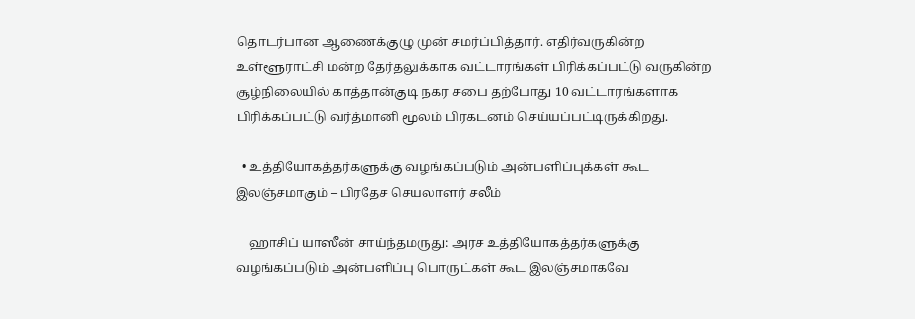தொடர்பான ஆணைக்குழு முன் சமர்ப்பித்தார். எதிர்வருகின்ற உள்ளூராட்சி மன்ற தேர்தலுக்காக வட்டாரங்கள் பிரிக்கப்பட்டு வருகின்ற சூழ்நிலையில் காத்தான்குடி நகர சபை தற்போது 10 வட்டாரங்களாக பிரிக்கப்பட்டு வர்த்மானி மூலம் பிரகடனம் செய்யப்பட்டிருக்கிறது.

  • உத்தியோகத்தர்களுக்கு வழங்கப்படும் அன்பளிப்புக்கள் கூட இலஞ்சமாகும் – பிரதேச செயலாளர் சலீம்

    ஹாசிப் யாஸீன் சாய்ந்தமருது: அரச உத்தியோகத்தர்களுக்கு வழங்கப்படும் அன்பளிப்பு பொருட்கள் கூட இலஞ்சமாகவே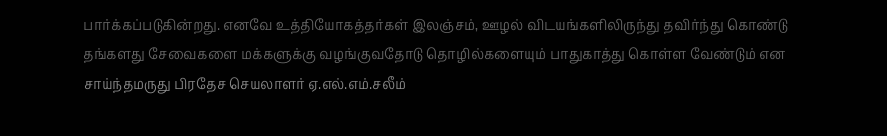பார்க்கப்படுகின்றது. எனவே உத்தியோகத்தர்கள் இலஞ்சம், ஊழல் விடயங்களிலிருந்து தவிர்ந்து கொண்டு தங்களது சேவைகளை மக்களுக்கு வழங்குவதோடு தொழில்களையும் பாதுகாத்து கொள்ள வேண்டும் என சாய்ந்தமருது பிரதேச செயலாளர் ஏ.எல்.எம்.சலீம்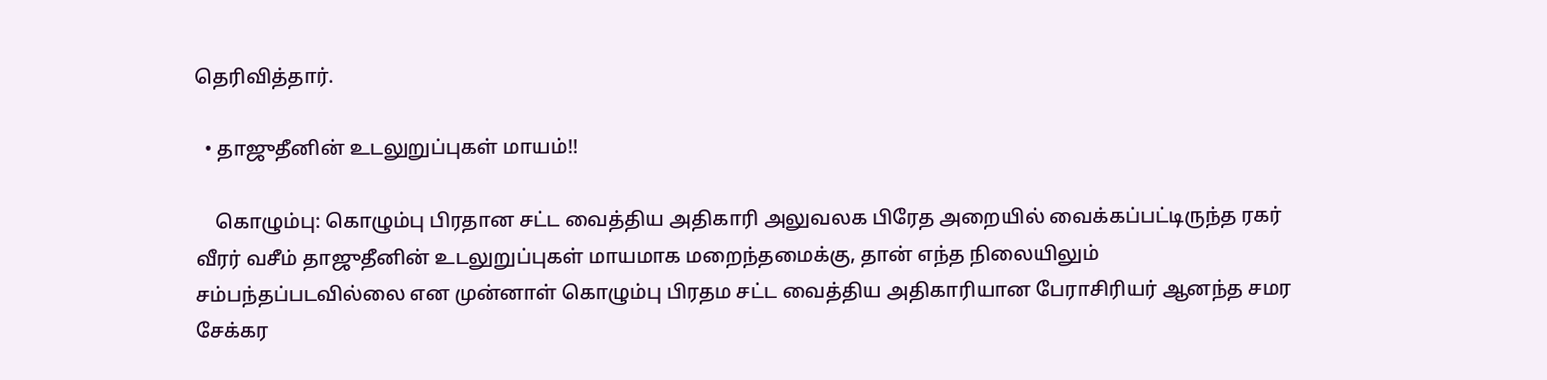தெரிவித்தார்.

  • தாஜுதீனின் உடலுறுப்புகள் மாயம்!!

    கொழும்பு: கொழும்பு பிரதான சட்ட வைத்திய அதிகாரி அலுவலக பிரேத அறையில் வைக்கப்பட்டிருந்த ரகர் வீரர் வசீம் தாஜுதீனின் உடலுறுப்புகள் மாயமாக மறைந்தமைக்கு, தான் எந்த நிலையிலும் சம்பந்தப்படவில்லை என முன்னாள் கொழும்பு பிரதம சட்ட வைத்திய அதிகாரியான பேராசிரியர் ஆனந்த சமர சேக்கர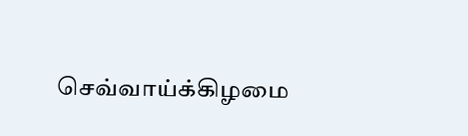செவ்வாய்க்கிழமை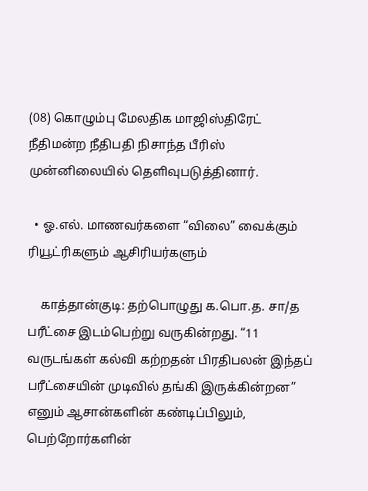(08) கொழும்பு மேலதிக மாஜிஸ்திரேட் நீதிமன்ற நீதிபதி நிசாந்த பீரிஸ் முன்னிலையில் தெளிவுபடுத்தினார்.

  • ஓ.எல். மாணவர்களை “விலை” வைக்கும் ரியூட்ரிகளும் ஆசிரியர்களும்

    காத்தான்குடி: தற்பொழுது க.பொ.த. சா/த பரீட்சை இடம்பெற்று வருகின்றது. “11 வருடங்கள் கல்வி கற்றதன் பிரதிபலன் இந்தப் பரீட்சையின் முடிவில் தங்கி இருக்கின்றன” எனும் ஆசான்களின் கண்டிப்பிலும், பெற்றோர்களின்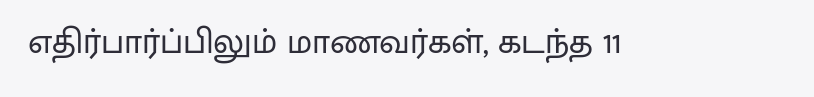எதிர்பார்ப்பிலும் மாணவர்கள், கடந்த 11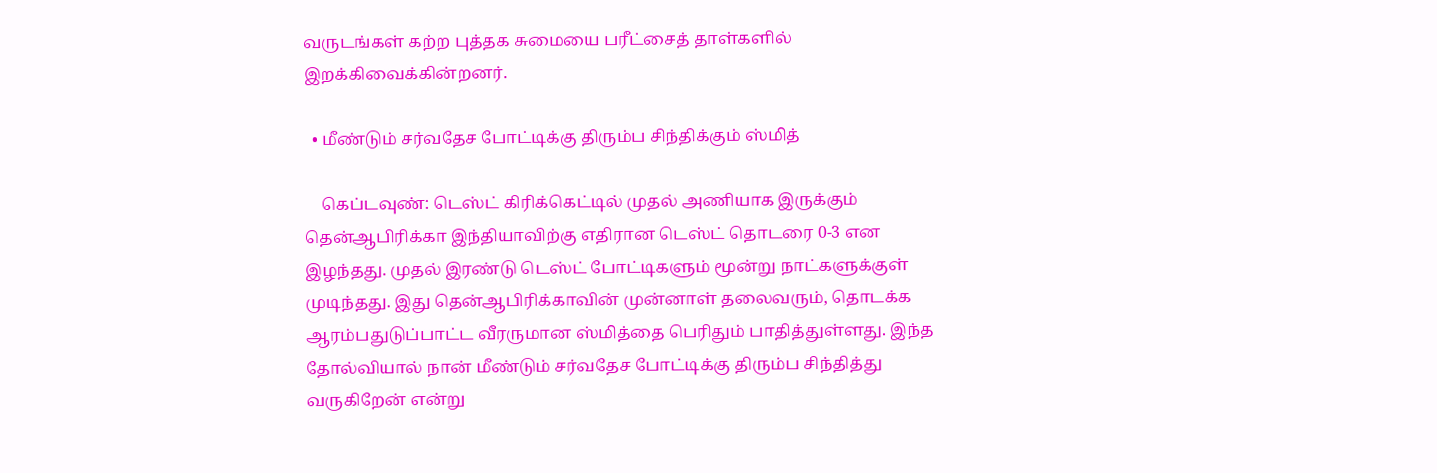வருடங்கள் கற்ற புத்தக சுமையை பரீட்சைத் தாள்களில் இறக்கிவைக்கின்றனர்.

  • மீண்டும் சர்வதேச போட்டிக்கு திரும்ப சிந்திக்கும் ஸ்மித்

    கெப்டவுண்: டெஸ்ட் கிரிக்கெட்டில் முதல் அணியாக இருக்கும் தென்ஆபிரிக்கா இந்தியாவிற்கு எதிரான டெஸ்ட் தொடரை 0-3 என இழந்தது. முதல் இரண்டு டெஸ்ட் போட்டிகளும் மூன்று நாட்களுக்குள் முடிந்தது. இது தென்ஆபிரிக்காவின் முன்னாள் தலைவரும், தொடக்க ஆரம்பதுடுப்பாட்ட வீரருமான ஸ்மித்தை பெரிதும் பாதித்துள்ளது. இந்த தோல்வியால் நான் மீண்டும் சர்வதேச போட்டிக்கு திரும்ப சிந்தித்து வருகிறேன் என்று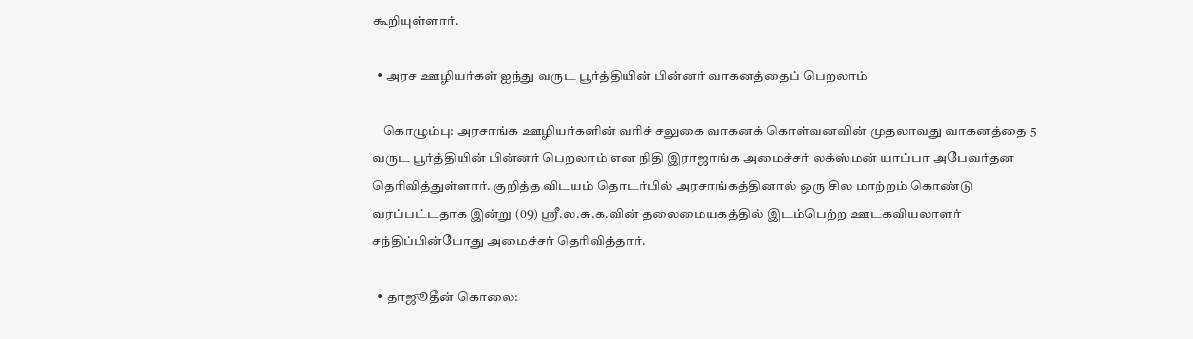கூறியுள்ளார்.

  • அரச ஊழியர்கள் ஐந்து வருட பூர்த்தியின் பின்னர் வாகனத்தைப் பெறலாம்

    கொழும்பு: அரசாங்க ஊழியர்களின் வரிச் சலுகை வாகனக் கொள்வனவின் முதலாவது வாகனத்தை 5 வருட பூர்த்தியின் பின்னர் பெறலாம் என நிதி இராஜாங்க அமைச்சர் லக்ஸ்மன் யாப்பா அபேவர்தன தெரிவித்துள்ளார். குறித்த விடயம் தொடர்பில் அரசாங்கத்தினால் ஒரு சில மாற்றம் கொண்டு வரப்பட்டதாக இன்று (09) ஶ்ரீ.ல.சு.க.வின் தலைமையகத்தில் இடம்பெற்ற ஊடகவியலாளர் சந்திப்பின்போது அமைச்சர் தெரிவித்தார்.

  • தாஜூதீன் கொலை: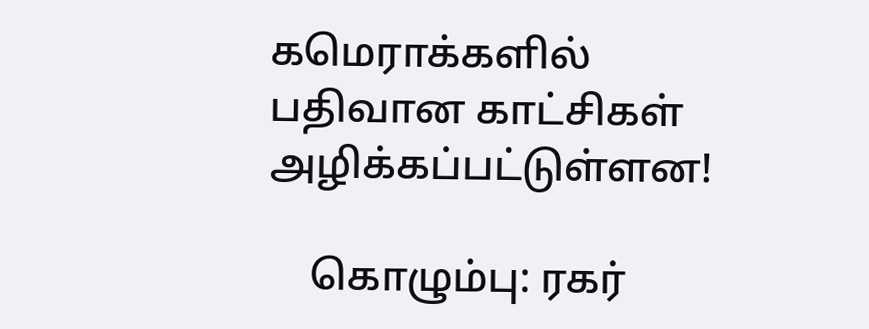கமெராக்களில் பதிவான காட்சிகள் அழிக்கப்பட்டுள்ளன!

    கொழும்பு: ரகர்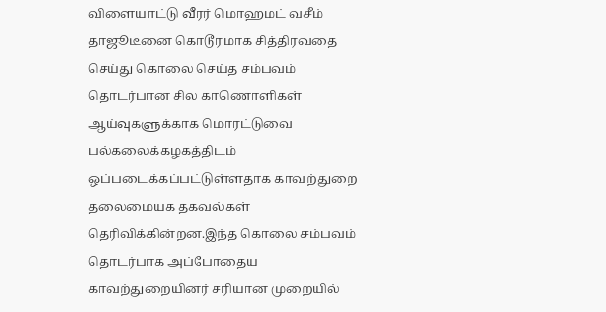விளையாட்டு வீரர் மொஹமட் வசீம் தாஜூடீனை கொடூரமாக சித்திரவதை செய்து கொலை செய்த சம்பவம் தொடர்பான சில காணொளிகள் ஆய்வுகளுக்காக மொரட்டுவை பல்கலைக்கழகத்திடம் ஒப்படைக்கப்பட்டுள்ளதாக காவற்துறை தலைமையக தகவல்கள் தெரிவிக்கின்றன.இந்த கொலை சம்பவம் தொடர்பாக அப்போதைய காவற்துறையினர் சரியான முறையில்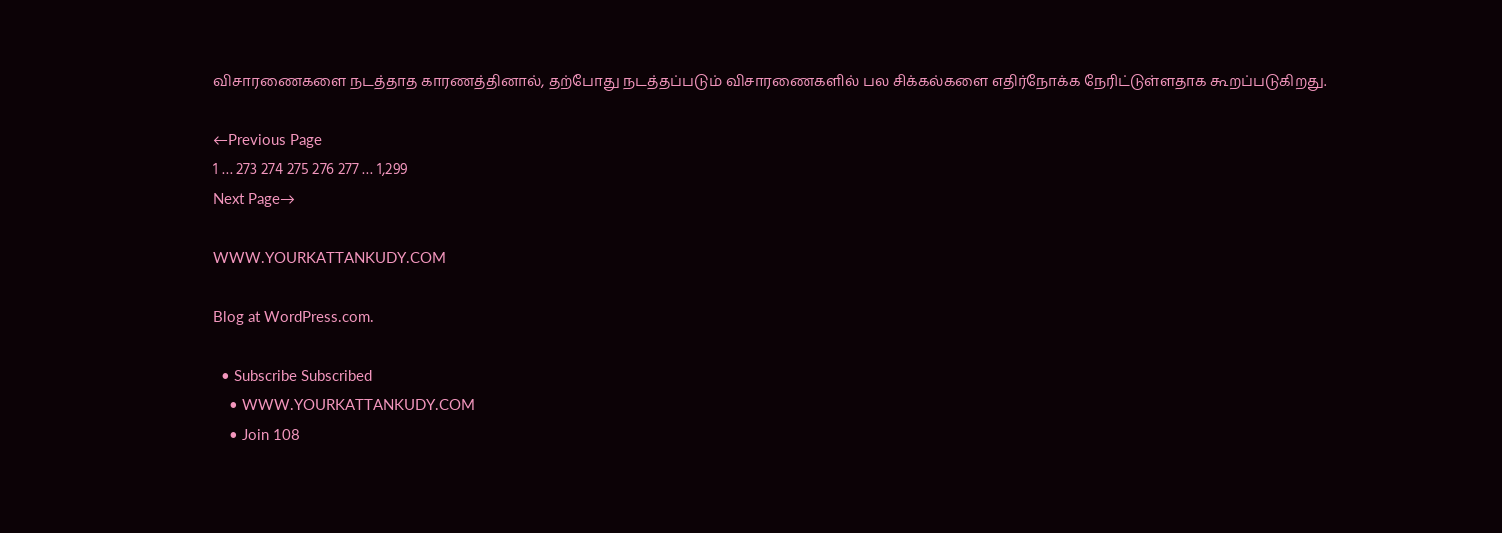விசாரணைகளை நடத்தாத காரணத்தினால், தற்போது நடத்தப்படும் விசாரணைகளில் பல சிக்கல்களை எதிர்நோக்க நேரிட்டுள்ளதாக கூறப்படுகிறது.

←Previous Page
1 … 273 274 275 276 277 … 1,299
Next Page→

WWW.YOURKATTANKUDY.COM

Blog at WordPress.com.

  • Subscribe Subscribed
    • WWW.YOURKATTANKUDY.COM
    • Join 108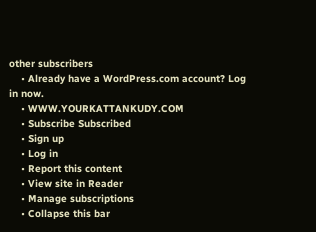other subscribers
    • Already have a WordPress.com account? Log in now.
    • WWW.YOURKATTANKUDY.COM
    • Subscribe Subscribed
    • Sign up
    • Log in
    • Report this content
    • View site in Reader
    • Manage subscriptions
    • Collapse this bar